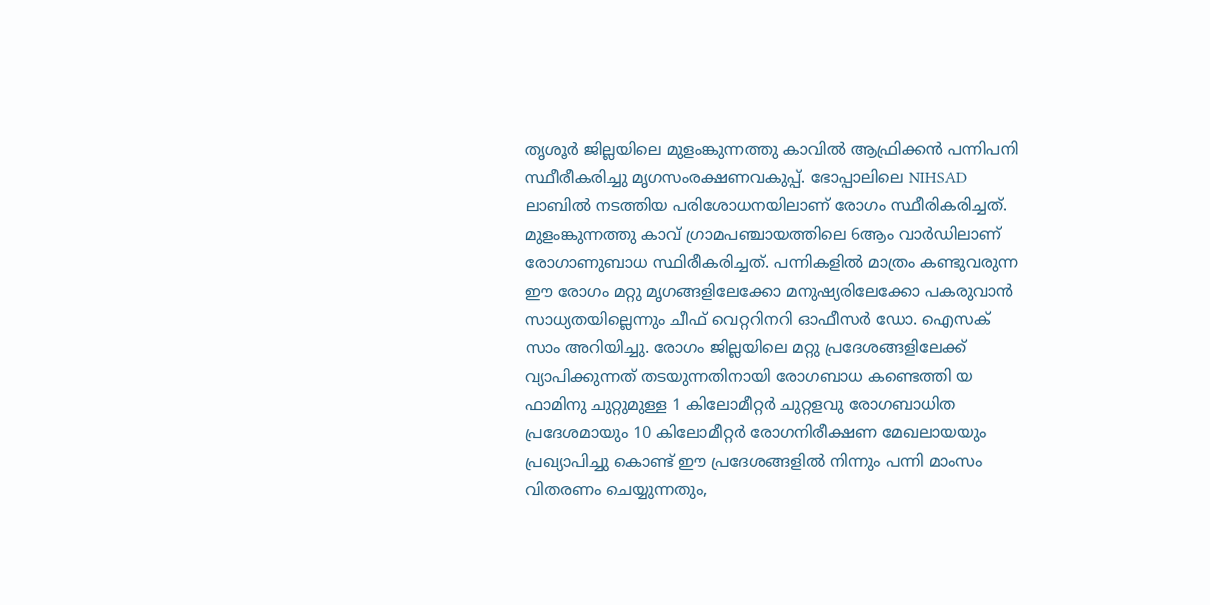തൃശൂർ ജില്ലയിലെ മുളംങ്കുന്നത്തു കാവിൽ ആഫ്രിക്കൻ പന്നിപനി സ്ഥീരീകരിച്ചു മൃഗസംരക്ഷണവകുപ്പ്. ഭോപ്പാലിലെ NIHSAD ലാബിൽ നടത്തിയ പരിശോധനയിലാണ് രോഗം സ്ഥീരികരിച്ചത്. മുളംങ്കുന്നത്തു കാവ് ഗ്രാമപഞ്ചായത്തിലെ 6ആം വാർഡിലാണ് രോഗാണുബാധ സ്ഥിരീകരിച്ചത്. പന്നികളിൽ മാത്രം കണ്ടുവരുന്ന ഈ രോഗം മറ്റു മൃഗങ്ങളിലേക്കോ മനുഷ്യരിലേക്കോ പകരുവാൻ സാധ്യതയില്ലെന്നും ചീഫ് വെറ്ററിനറി ഓഫീസർ ഡോ. ഐസക് സാം അറിയിച്ചു. രോഗം ജില്ലയിലെ മറ്റു പ്രദേശങ്ങളിലേക്ക് വ്യാപിക്കുന്നത് തടയുന്നതിനായി രോഗബാധ കണ്ടെത്തി യ ഫാമിനു ചുറ്റുമുള്ള 1 കിലോമീറ്റർ ചുറ്റളവു രോഗബാധിത പ്രദേശമായും 10 കിലോമീറ്റർ രോഗനിരീക്ഷണ മേഖലായയും പ്രഖ്യാപിച്ചു കൊണ്ട് ഈ പ്രദേശങ്ങളിൽ നിന്നും പന്നി മാംസം വിതരണം ചെയ്യുന്നതും,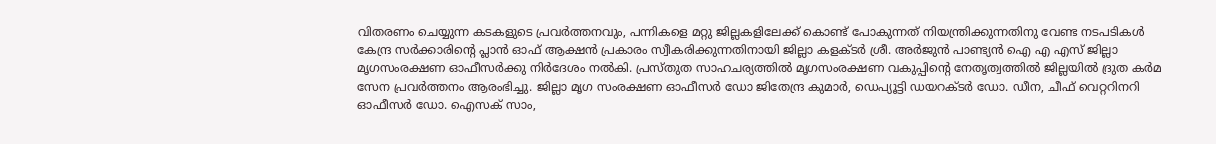വിതരണം ചെയ്യുന്ന കടകളുടെ പ്രവർത്തനവും, പന്നികളെ മറ്റു ജില്ലകളിലേക്ക് കൊണ്ട് പോകുന്നത് നിയന്ത്രിക്കുന്നതിനു വേണ്ട നടപടികൾ കേന്ദ്ര സർക്കാരിന്റെ പ്ലാൻ ഓഫ് ആക്ഷൻ പ്രകാരം സ്വീകരിക്കുന്നതിനായി ജില്ലാ കളക്ടർ ശ്രീ. അർജുൻ പാണ്ട്യൻ ഐ എ എസ് ജില്ലാ മൃഗസംരക്ഷണ ഓഫീസർക്കു നിർദേശം നൽകി. പ്രസ്തുത സാഹചര്യത്തിൽ മൃഗസംരക്ഷണ വകുപ്പിന്റെ നേതൃത്വത്തിൽ ജില്ലയിൽ ദ്രുത കർമ സേന പ്രവർത്തനം ആരംഭിച്ചു. ജില്ലാ മൃഗ സംരക്ഷണ ഓഫീസർ ഡോ ജിതേന്ദ്ര കുമാർ, ഡെപ്യൂട്ടി ഡയറക്ടർ ഡോ. ഡീന, ചീഫ് വെറ്ററിനറി ഓഫീസർ ഡോ. ഐസക് സാം,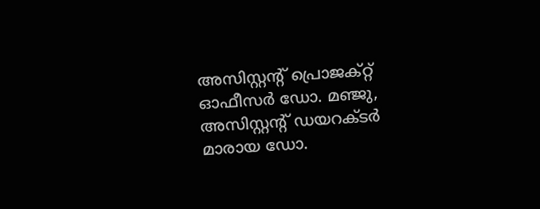അസിസ്റ്റന്റ് പ്രൊജക്റ്റ് ഓഫീസർ ഡോ. മഞ്ജു, അസിസ്റ്റന്റ് ഡയറക്ടർ മാരായ ഡോ.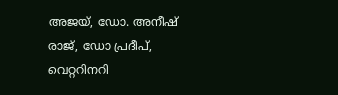അജയ്, ഡോ. അനീഷ് രാജ്, ഡോ പ്രദീപ്, വെറ്ററിനറി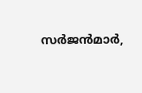സർജൻമാർ,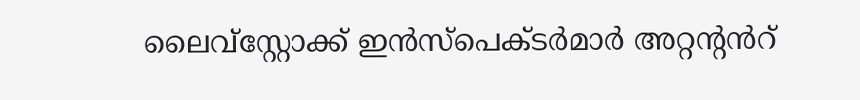ലൈവ്സ്റ്റോക്ക് ഇൻസ്പെക്ടർമാർ അറ്റന്റൻറ്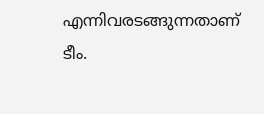എന്നിവരടങ്ങുന്നതാണ് ടീം.